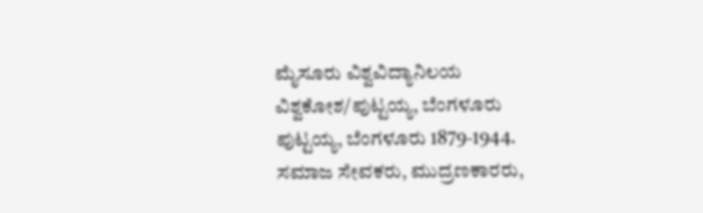ಮೈಸೂರು ವಿಶ್ವವಿದ್ಯಾನಿಲಯ ವಿಶ್ವಕೋಶ/ಪುಟ್ಟಯ್ಯ, ಬೆಂಗಳೂರು
ಪುಟ್ಟಯ್ಯ, ಬೆಂಗಳೂರು 1879-1944. ಸಮಾಜ ಸೇವಕರು, ಮುದ್ರಣಕಾರರು,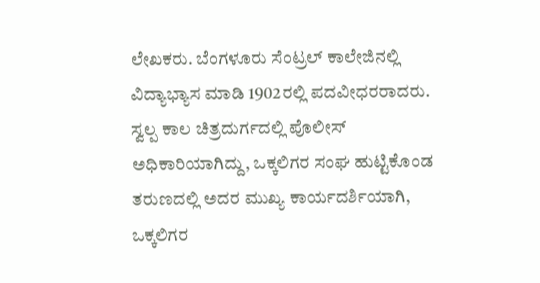ಲೇಖಕರು. ಬೆಂಗಳೂರು ಸೆಂಟ್ರಲ್ ಕಾಲೇಜಿನಲ್ಲಿ ವಿದ್ಯಾಭ್ಯಾಸ ಮಾಡಿ 1902ರಲ್ಲಿ ಪದವೀಧರರಾದರು. ಸ್ವಲ್ಪ ಕಾಲ ಚಿತ್ರದುರ್ಗದಲ್ಲಿ ಪೊಲೀಸ್ ಅಧಿಕಾರಿಯಾಗಿದ್ದು, ಒಕ್ಕಲಿಗರ ಸಂಘ ಹುಟ್ಟಿಕೊಂಡ ತರುಣದಲ್ಲಿ ಅದರ ಮುಖ್ಯ ಕಾರ್ಯದರ್ಶಿಯಾಗಿ, ಒಕ್ಕಲಿಗರ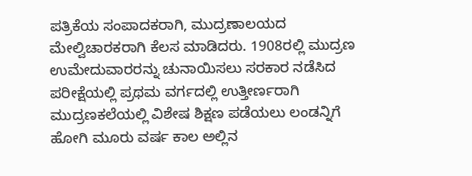ಪತ್ರಿಕೆಯ ಸಂಪಾದಕರಾಗಿ, ಮುದ್ರಣಾಲಯದ ಮೇಲ್ವಿಚಾರಕರಾಗಿ ಕೆಲಸ ಮಾಡಿದರು. 1908ರಲ್ಲಿ ಮುದ್ರಣ ಉಮೇದುವಾರರನ್ನು ಚುನಾಯಿಸಲು ಸರಕಾರ ನಡೆಸಿದ ಪರೀಕ್ಷೆಯಲ್ಲಿ ಪ್ರಥಮ ವರ್ಗದಲ್ಲಿ ಉತ್ತೀರ್ಣರಾಗಿ ಮುದ್ರಣಕಲೆಯಲ್ಲಿ ವಿಶೇಷ ಶಿಕ್ಷಣ ಪಡೆಯಲು ಲಂಡನ್ನಿಗೆ ಹೋಗಿ ಮೂರು ವರ್ಷ ಕಾಲ ಅಲ್ಲಿನ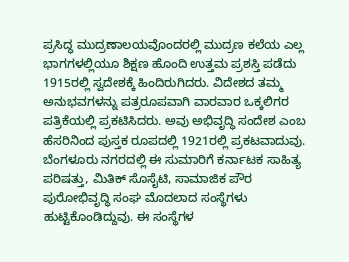ಪ್ರಸಿದ್ಧ ಮುದ್ರಣಾಲಯವೊಂದರಲ್ಲಿ ಮುದ್ರಣ ಕಲೆಯ ಎಲ್ಲ ಭಾಗಗಳಲ್ಲಿಯೂ ಶಿಕ್ಷಣ ಹೊಂದಿ ಉತ್ತಮ ಪ್ರಶಸ್ತಿ ಪಡೆದು 1915ರಲ್ಲಿ ಸ್ವದೇಶಕ್ಕೆ ಹಿಂದಿರುಗಿದರು. ವಿದೇಶದ ತಮ್ಮ ಅನುಭವಗಳನ್ನು ಪತ್ರರೂಪವಾಗಿ ವಾರವಾರ ಒಕ್ಕಲಿಗರ ಪತ್ರಿಕೆಯಲ್ಲಿ ಪ್ರಕಟಿಸಿದರು. ಅವು ಅಭಿವೃದ್ಧಿ ಸಂದೇಶ ಎಂಬ ಹೆಸರಿನಿಂದ ಪುಸ್ತಕ ರೂಪದಲ್ಲಿ 1921ರಲ್ಲಿ ಪ್ರಕಟವಾದುವು.
ಬೆಂಗಳೂರು ನಗರದಲ್ಲಿ ಈ ಸುಮಾರಿಗೆ ಕರ್ನಾಟಕ ಸಾಹಿತ್ಯ ಪರಿಷತ್ತು, ಮಿತಿಕ್ ಸೊಸೈಟಿ, ಸಾಮಾಜಿಕ ಪೌರ ಪುರೋಭಿವೃದ್ಧಿ ಸಂಘ ಮೊದಲಾದ ಸಂಸ್ಥೆಗಳು ಹುಟ್ಟಿಕೊಂಡಿದ್ದುವು. ಈ ಸಂಸ್ಥೆಗಳ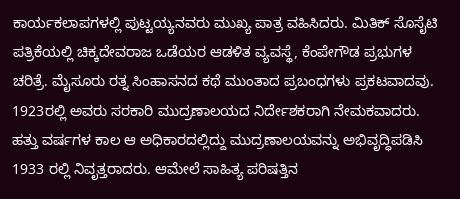ಕಾರ್ಯಕಲಾಪಗಳಲ್ಲಿ ಪುಟ್ಟಯ್ಯನವರು ಮುಖ್ಯ ಪಾತ್ರ ವಹಿಸಿದರು. ಮಿತಿಕ್ ಸೊಸೈಟಿ ಪತ್ರಿಕೆಯಲ್ಲಿ ಚಿಕ್ಕದೇವರಾಜ ಒಡೆಯರ ಆಡಳಿತ ವ್ಯವಸ್ಥೆ, ಕೆಂಪೇಗೌಡ ಪ್ರಭುಗಳ ಚರಿತ್ರೆ. ಮೈಸೂರು ರತ್ನ ಸಿಂಹಾಸನದ ಕಥೆ ಮುಂತಾದ ಪ್ರಬಂಧಗಳು ಪ್ರಕಟವಾದವು. 1923ರಲ್ಲಿ ಅವರು ಸರಕಾರಿ ಮುದ್ರಣಾಲಯದ ನಿರ್ದೇಶಕರಾಗಿ ನೇಮಕವಾದರು. ಹತ್ತು ವರ್ಷಗಳ ಕಾಲ ಆ ಅಧಿಕಾರದಲ್ಲಿದ್ದು ಮುದ್ರಣಾಲಯವನ್ನು ಅಭಿವೃದ್ಧಿಪಡಿಸಿ 1933 ರಲ್ಲಿ ನಿವೃತ್ತರಾದರು. ಆಮೇಲೆ ಸಾಹಿತ್ಯ ಪರಿಷತ್ತಿನ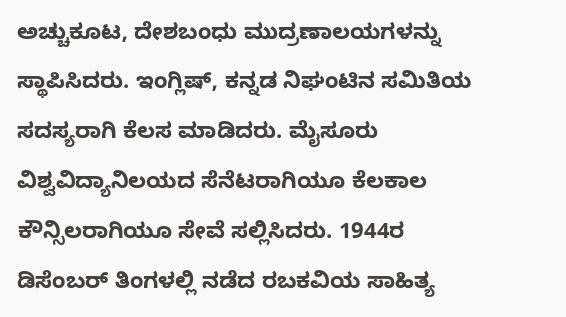ಅಚ್ಚುಕೂಟ, ದೇಶಬಂಧು ಮುದ್ರಣಾಲಯಗಳನ್ನು ಸ್ಥಾಪಿಸಿದರು. ಇಂಗ್ಲಿಷ್, ಕನ್ನಡ ನಿಘಂಟಿನ ಸಮಿತಿಯ ಸದಸ್ಯರಾಗಿ ಕೆಲಸ ಮಾಡಿದರು. ಮೈಸೂರು ವಿಶ್ವವಿದ್ಯಾನಿಲಯದ ಸೆನೆಟರಾಗಿಯೂ ಕೆಲಕಾಲ ಕೌನ್ಸಿಲರಾಗಿಯೂ ಸೇವೆ ಸಲ್ಲಿಸಿದರು. 1944ರ ಡಿಸೆಂಬರ್ ತಿಂಗಳಲ್ಲಿ ನಡೆದ ರಬಕವಿಯ ಸಾಹಿತ್ಯ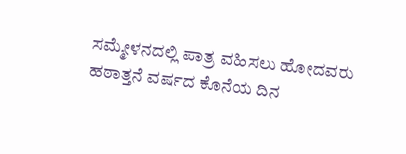ಸಮ್ಮೇಳನದಲ್ಲಿ ಪಾತ್ರ ವಹಿಸಲು ಹೋದವರು ಹಠಾತ್ತನೆ ವರ್ಷದ ಕೊನೆಯ ದಿನ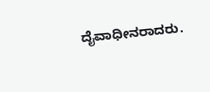ದೈವಾಧೀನರಾದರು.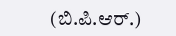(ಬಿ.ಪಿ.ಆರ್.)